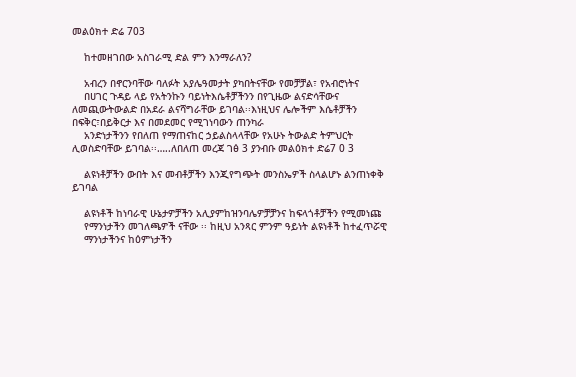መልዕክተ ድሬ 703

    ከተመዘገበው አስገራሚ ድል ምን እንማራለን?

    አብረን በኖርንባቸው ባለፉት አያሌዓመታት ያካበትናቸው የመቻቻል፣ የአብሮነትና
    በሀገር ጉዳይ ላይ የአትንኩን ባይነትእሴቶቻችንን በየጊዜው ልናድሳቸውና ለመጪውትውልድ በአደራ ልናሻግራቸው ይገባል፡፡እነዚህና ሌሎችም እሴቶቻችን በፍቅር፣በይቅርታ እና በመደመር የሚገነባውን ጠንካራ
    አንድነታችንን የበለጠ የማጠናከር ኃይልስላላቸው የአሁኑ ትውልድ ትምህርት ሊወስድባቸው ይገባል፡፡…..ለበለጠ መረጃ ገፅ 3 ያንብቡ መልዕክተ ድሬ7 0 3

    ልዩነቶቻችን ውበት እና መብቶቻችን እንጂየግጭት መንስኤዎች ስላልሆኑ ልንጠነቀቅ ይገባል

    ልዩነቶች ከነባራዊ ሁኔታዎቻችን አሊያምከዝንባሌዎቻቻንና ከፍላጎቶቻችን የሚመነጩ
    የማንነታችን መገለጫዎች ናቸው ፡፡ ከዚህ አንጻር ምንም ዓይነት ልዩነቶች ከተፈጥሯዊ
    ማንነታችንና ከዕምነታችን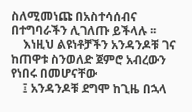ስለሚመነጩ በአስተሳሰብና በተግባራችን ሊገለጡ ይችላሉ ፡፡
    እነዚህ ልዩነቶቻችን አንዳንዶቹ ገና ከጠዋቱ ስንወለድ ጀምሮ አብረውን የነበሩ በመሆናቸው
    ፤ አንዳንዶቹ ደግሞ ከጊዜ በኋላ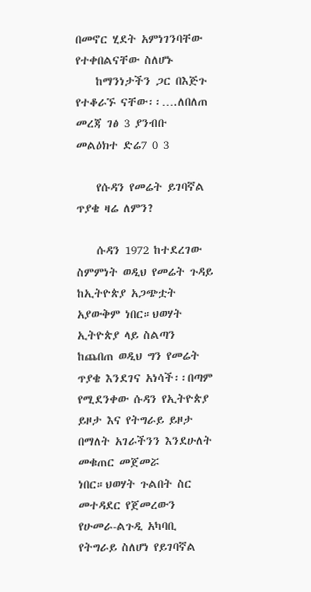በመኖር ሂደት አምነገንባቸው የተቀበልናቸው ስለሆኑ
    ከማንነታችን ጋር በእጅጉ የተቆራኙ ናቸው፡፡….ለበለጠ መረጃ ገፅ 3 ያንብቡ መልዕክተ ድሬ7 0 3

    የሱዳን የመሬት ይገባኛል ጥያቄ ዛሬ ለምን?

    ሱዳን 1972 ከተደረገው ስምምነት ወዲህ የመሬት ጉዳይ ከኢትዮጵያ አጋጭቷት አያውቅም ነበር።ህወሃት ኢትዮጵያ ላይ ስልጣን ከጨበጠ ወዲህ ግን የመሬት ጥያቄ እንደገና አነሳች፡፡በጣም የሚደንቀው ሱዳን የኢትዮጵያ ይዞታ እና የትግራይ ይዞታ በማለት አገራችንን እንደሁለት መቁጠር መጀመሯ ነበር።ህወሃት ጉልበት ስር መተዳደር የጀመረውን የሁመራ-ልጉዲ አካባቢ የትግራይ ስለሆነ የይገባኛል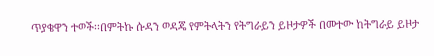ጥያቄዋን ተወች፡፡በምትኩ ሱዳን ወዳጄ የምትላትን የትግራይን ይዞታዎች በመተው ከትግራይ ይዞታ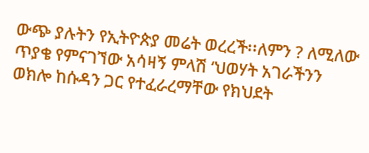ውጭ ያሉትን የኢትዮጵያ መሬት ወረረች፡፡ለምን ? ለሚለው ጥያቄ የምናገኘው አሳዛኝ ምላሽ ‘ህወሃት አገራችንን ወክሎ ከሱዳን ጋር የተፈራረማቸው የክህደት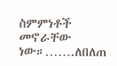ስምምነቶች መኖራቸው ነው።…….ለበለጠ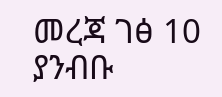መረጃ ገፅ 10 ያንብቡ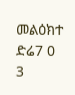መልዕክተ ድሬ7 0 3